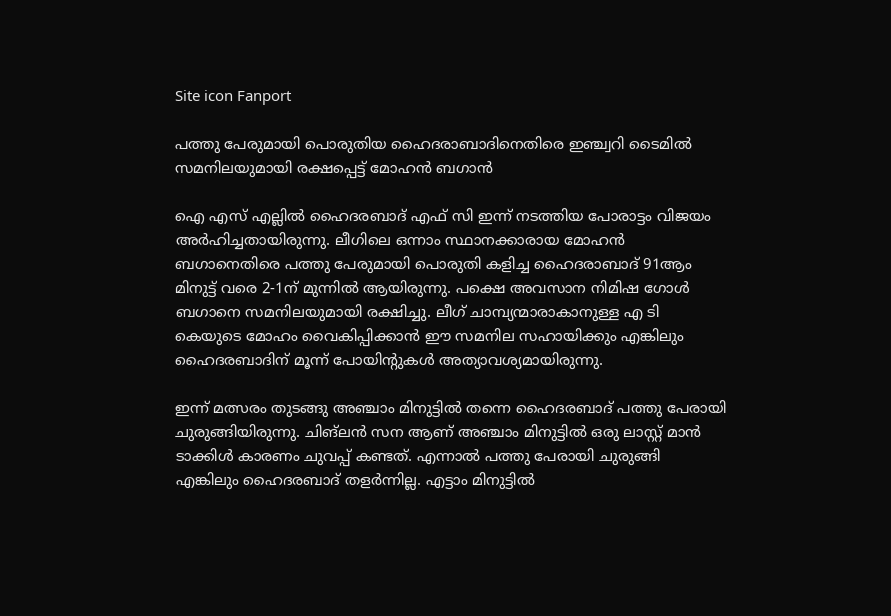Site icon Fanport

പത്തു പേരുമായി പൊരുതിയ ഹൈദരാബാദിനെതിരെ ഇഞ്ച്വറി ടൈമിൽ സമനിലയുമായി രക്ഷപ്പെട്ട് മോഹൻ ബഗാൻ

ഐ എസ് എല്ലിൽ ഹൈദരബാദ് എഫ് സി ഇന്ന് നടത്തിയ പോരാട്ടം വിജയം അർഹിച്ചതായിരുന്നു. ലീഗിലെ ഒന്നാം സ്ഥാനക്കാരായ മോഹൻ ബഗാനെതിരെ പത്തു പേരുമായി പൊരുതി കളിച്ച ഹൈദരാബാദ് 91ആം മിനുട്ട് വരെ 2-1ന് മുന്നിൽ ആയിരുന്നു. പക്ഷെ അവസാന നിമിഷ ഗോൾ ബഗാനെ സമനിലയുമായി രക്ഷിച്ചു. ലീഗ് ചാമ്പ്യന്മാരാകാനുള്ള എ ടി കെയുടെ മോഹം വൈകിപ്പിക്കാൻ ഈ സമനില സഹായിക്കും എങ്കിലും ഹൈദരബാദിന് മൂന്ന് പോയിന്റുകൾ അത്യാവശ്യമായിരുന്നു.

ഇന്ന് മത്സരം തുടങ്ങു അഞ്ചാം മിനുട്ടിൽ തന്നെ ഹൈദരബാദ് പത്തു പേരായി ചുരുങ്ങിയിരുന്നു. ചിങ്ലൻ സന ആണ് അഞ്ചാം മിനുട്ടിൽ ഒരു ലാസ്റ്റ് മാൻ ടാക്കിൾ കാരണം ചുവപ്പ് കണ്ടത്. എന്നാൽ പത്തു പേരായി ചുരുങ്ങി എങ്കിലും ഹൈദരബാദ് തളർന്നില്ല. എട്ടാം മിനുട്ടിൽ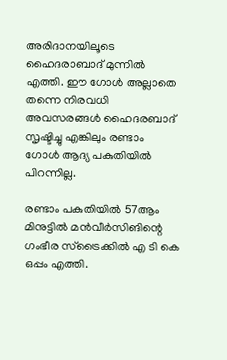അരിദാനയിലൂടെ ഹൈദരാബാദ് മുന്നിൽ എത്തി. ഈ ഗോൾ അല്ലാതെ തന്നെ നിരവധി അവസരങ്ങൾ ഹൈദരബാദ് സൃഷ്ടിച്ചു എങ്കിലും രണ്ടാം ഗോൾ ആദ്യ പകുതിയിൽ പിറന്നില്ല.

രണ്ടാം പകുതിയിൽ 57ആം മിനുട്ടിൽ മൻവീർസിങിന്റെ ഗംഭീര സ്ട്രൈക്കിൽ എ ടി കെ ഒപ്പം എത്തി.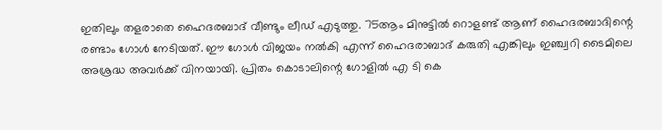ഇതിലും തളരാതെ ഹൈദരബാദ് വീണ്ടും ലീഡ് എടുത്തു. 75ആം മിനുട്ടിൽ റൊളണ്ട് ആണ് ഹൈദരബാദിന്റെ രണ്ടാം ഗോൾ നേടിയത്. ഈ ഗോൾ വിജയം നൽകി എന്ന് ഹൈദരാബാദ് കരുതി എങ്കിലും ഇഞ്ച്വറി ടൈമിലെ അശ്രദ്ധ അവർക്ക് വിനയായി. പ്രിതം കൊടാലിന്റെ ഗോളിൽ എ ടി കെ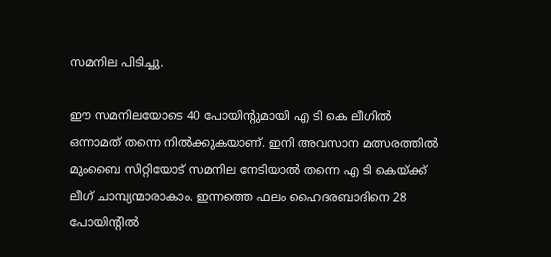സമനില പിടിച്ചു.

ഈ സമനിലയോടെ 40 പോയിന്റുമായി എ ടി കെ ലീഗിൽ ഒന്നാമത് തന്നെ നിൽക്കുകയാ‌ണ്. ഇനി അവസാന മത്സരത്തിൽ മുംബൈ സിറ്റിയോട് സമനില നേടിയാൽ തന്നെ എ ടി കെയ്ക്ക് ലീഗ് ചാമ്പ്യന്മാരാകാം. ഇന്നത്തെ ഫലം ഹൈദരബാദിനെ 28 പോയിന്റിൽ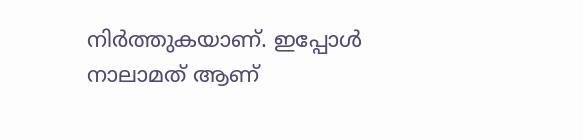നിർത്തുകയാണ്‌. ഇപ്പോൾ നാലാമത് ആണ്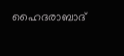ഹൈദരാബാദ്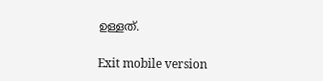ഉള്ളത്.

Exit mobile version